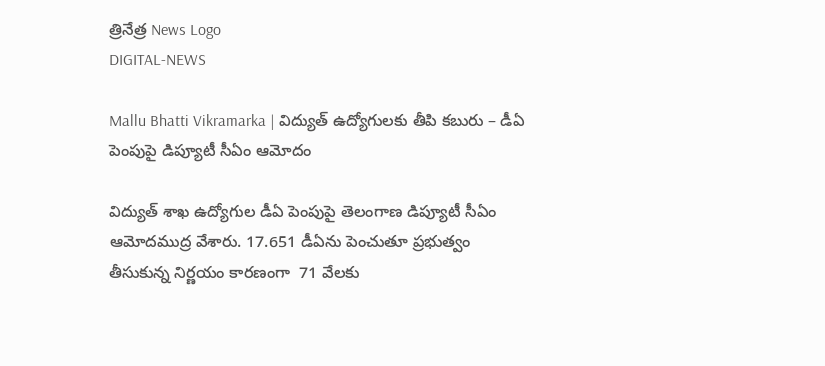త్రినేత్ర News Logo
DIGITAL-NEWS

Mallu Bhatti Vikramarka | విద్యుత్ ఉద్యోగులకు తీపి కబురు – డీఏ పెంపుపై డిప్యూటీ సీఏం ఆమోదం

విద్యుత్ శాఖ ఉద్యోగుల డీఏ పెంపుపై తెలంగాణ డిప్యూటీ సీఏం ఆమోదముద్ర వేశారు. 17.651 డీఏను పెంచుతూ ప్రభుత్వం తీసుకున్న నిర్ణయం కారణంగా  71 వేలకు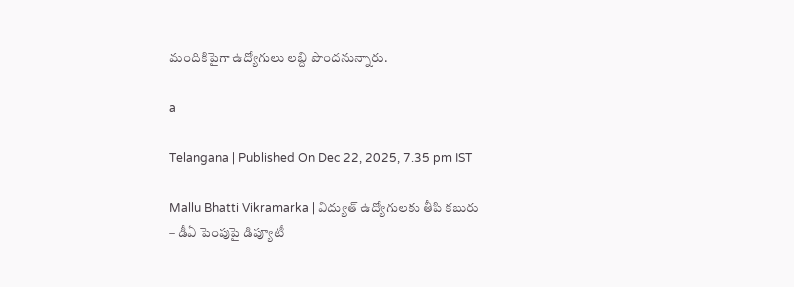మందికిపైగా ఉద్యోగులు లబ్ది పొందనున్నారు.

a

Telangana | Published On Dec 22, 2025, 7.35 pm IST

Mallu Bhatti Vikramarka | విద్యుత్ ఉద్యోగులకు తీపి కబురు – డీఏ పెంపుపై డిప్యూటీ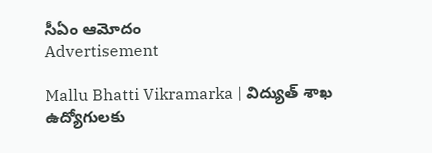సీఏం ఆమోదం
Advertisement

Mallu Bhatti Vikramarka | విద్యుత్ శాఖ ఉద్యోగులకు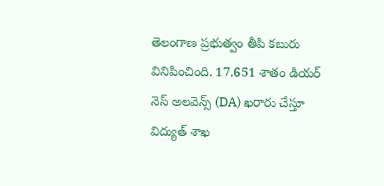తెలంగాణ ప్రభుత్వం తీపి కబురు వినిపించింది. 17.651 శాతం డియర్ నెస్ అలవెన్స్ (DA) ఖరారు చేస్తూ విద్యుత్ శాఖ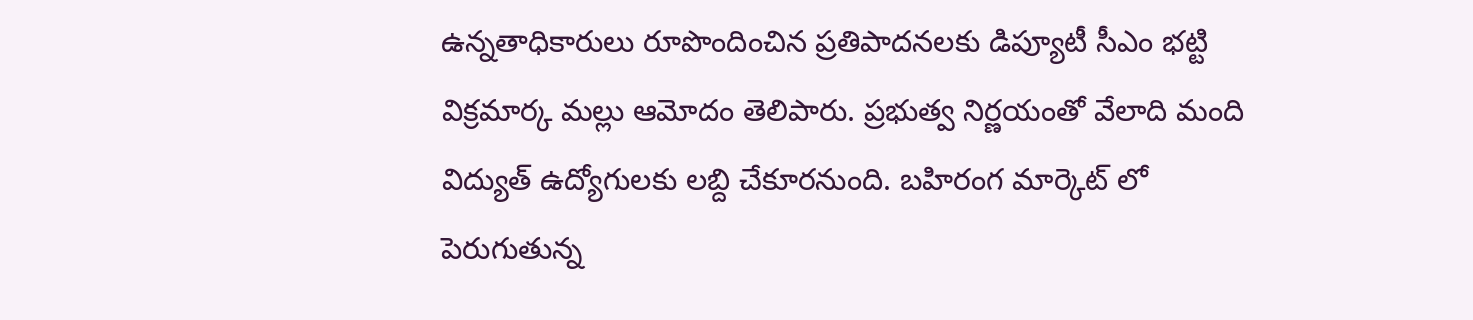ఉన్నతాధికారులు రూపొందించిన ప్రతిపాదనలకు డిప్యూటీ సీఎం భట్టి విక్రమార్క మల్లు ఆమోదం తెలిపారు. ప్రభుత్వ నిర్ణయంతో వేలాది మంది విద్యుత్ ఉద్యోగులకు లబ్ది చేకూరనుంది. బహిరంగ మార్కెట్ లో పెరుగుతున్న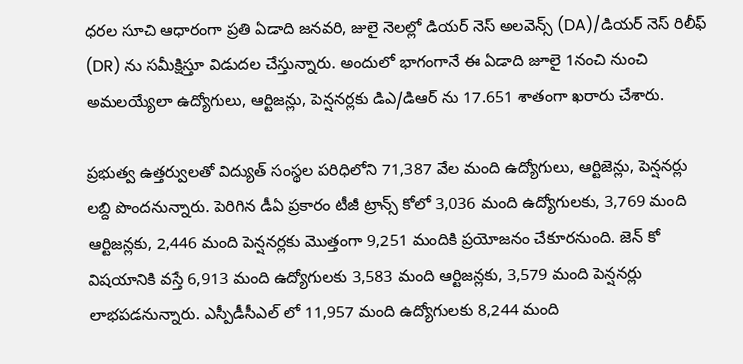ధరల సూచి ఆధారంగా ప్రతి ఏడాది జనవరి, జులై నెలల్లో డియర్ నెస్ అలవెన్స్ (DA)/డియర్ నెస్ రిలీఫ్ (DR) ను సమీక్షిస్తూ విడుదల చేస్తున్నారు. అందులో భాగంగానే ఈ ఏడాది జూలై 1నంచి నుంచి అమలయ్యేలా ఉద్యోగులు, ఆర్టిజన్లు, పెన్షనర్లకు డిఎ/డిఆర్ ను 17.651 శాతంగా ఖరారు చేశారు.

ప్రభుత్వ ఉత్తర్వులతో విద్యుత్ సంస్థల పరిధిలోని 71,387 వేల మంది ఉద్యోగులు, ఆర్టిజెన్లు, పెన్షనర్లు లబ్ది పొందనున్నారు. పెరిగిన డీఏ ప్ర‌కారం టీజీ ట్రాన్స్ కోలో 3,036 మంది ఉద్యోగుల‌కు, 3,769 మంది ఆర్టిజ‌న్ల‌కు, 2,446 మంది పెన్ష‌న‌ర్ల‌కు మొత్తంగా 9,251 మందికి ప్రయోజనం చేకూర‌నుంది. జెన్ కో విష‌యానికి వ‌స్తే 6,913 మంది ఉద్యోగుల‌కు 3,583 మంది ఆర్టిజ‌న్ల‌కు, 3,579 మంది పెన్ష‌న‌ర్లు లాభపడనున్నారు. ఎస్పీడీసీఎల్ లో 11,957 మంది ఉద్యోగుల‌కు 8,244 మంది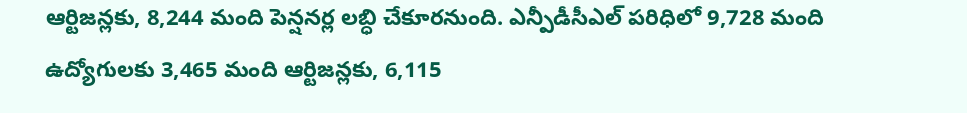ఆర్టిజ‌న్ల‌కు, 8,244 మంది పెన్ష‌న‌ర్ల‌ లబ్ధి చేకూరనుంది. ఎన్పీడీసీఎల్ ప‌రిధిలో 9,728 మంది ఉద్యోగుల‌కు 3,465 మంది ఆర్టిజ‌న్ల‌కు, 6,115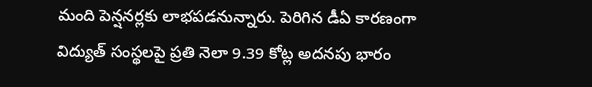మంది పెన్ష‌న‌ర్ల‌కు లాభపడనున్నారు. పెరిగిన డీఏ కారణంగా విద్యుత్ సంస్థలపై ప్రతి నెలా 9.39 కోట్ల అదనపు భారం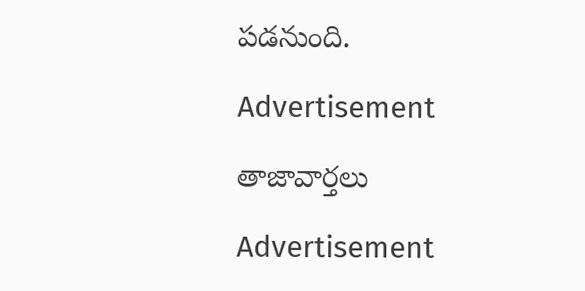పడనుంది.

Advertisement

తాజావార్తలు

Advertisement